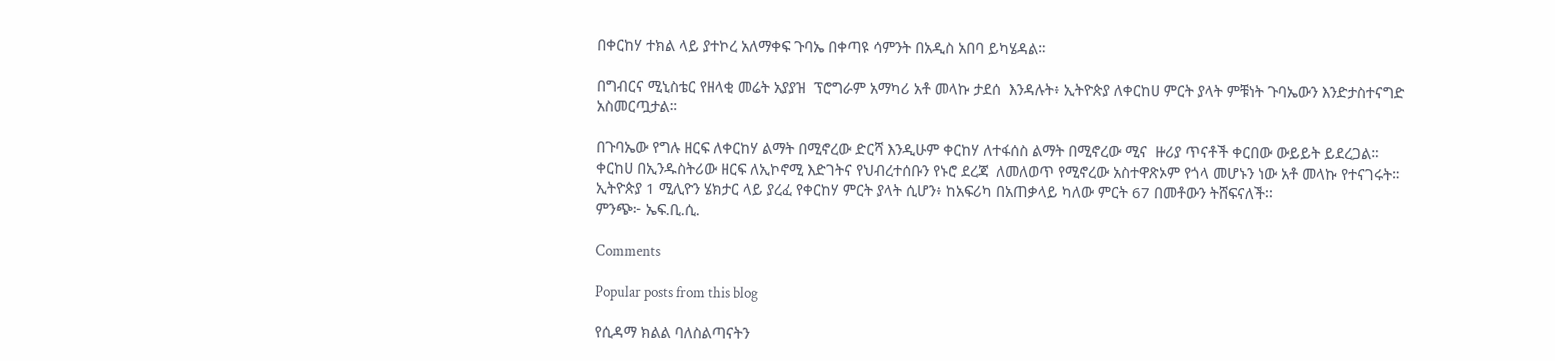በቀርከሃ ተክል ላይ ያተኮረ አለማቀፍ ጉባኤ በቀጣዩ ሳምንት በአዲስ አበባ ይካሄዳል።

በግብርና ሚኒስቴር የዘላቂ መሬት አያያዝ  ፕሮግራም አማካሪ አቶ መላኩ ታደሰ  እንዳሉት፥ ኢትዮጵያ ለቀርከሀ ምርት ያላት ምቹነት ጉባኤውን እንድታስተናግድ አስመርጧታል።

በጉባኤው የግሉ ዘርፍ ለቀርከሃ ልማት በሚኖረው ድርሻ እንዲሁም ቀርከሃ ለተፋሰስ ልማት በሚኖረው ሚና  ዙሪያ ጥናቶች ቀርበው ውይይት ይደረጋል።
ቀርከሀ በኢንዱስትሪው ዘርፍ ለኢኮኖሚ እድገትና የህብረተሰቡን የኑሮ ደረጃ  ለመለወጥ የሚኖረው አስተዋጽኦም የጎላ መሆኑን ነው አቶ መላኩ የተናገሩት።
ኢትዮጵያ 1 ሚሊዮን ሄክታር ላይ ያረፈ የቀርከሃ ምርት ያላት ሲሆን፥ ከአፍሪካ በአጠቃላይ ካለው ምርት 67 በመቶውን ትሸፍናለች፡፡
ምንጭ፦ ኤፍ.ቢ.ሲ.

Comments

Popular posts from this blog

የሲዳማ ክልል ባለስልጣናትን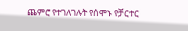ጨምሮ የተገለገሉት የሰሞኑ የቻርተር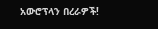አውሮፕላን በረራዎች!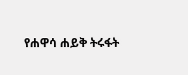የሐዋሳ ሐይቅ ትሩፋት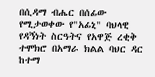በሲዳማ ብሔር በሰፊው የሚታወቀው የ"አፊኒ" ባህላዊ የዳኝነት ስርዓትና የአዋጅ ረቂቅ ተሞክሮ በአማራ ክልል ባህር ዳር ከተማ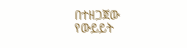በተዘጋጀው የውይይት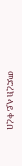መድረክ ላይ ቀረበ